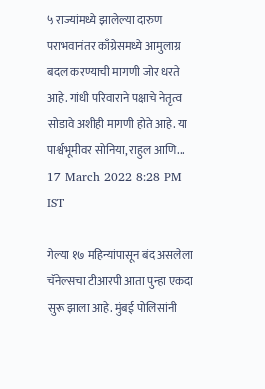५ राज्यांमध्ये झालेल्या दारुण पराभवानंतर काँग्रेसमध्ये आमुलाग्र बदल करण्याची मागणी जोर धरते आहे. गांधी परिवाराने पक्षाचे नेतृत्व सोडावे अशीही मागणी होते आहे. या पार्श्वभूमीवर सोनिया, राहुल आणि...
17 March 2022 8:28 PM IST

गेल्या १७ महिन्यांपासून बंद असलेला चॅनेल्सचा टीआरपी आता पुन्हा एकदा सुरू झाला आहे. मुंबई पोलिसांनी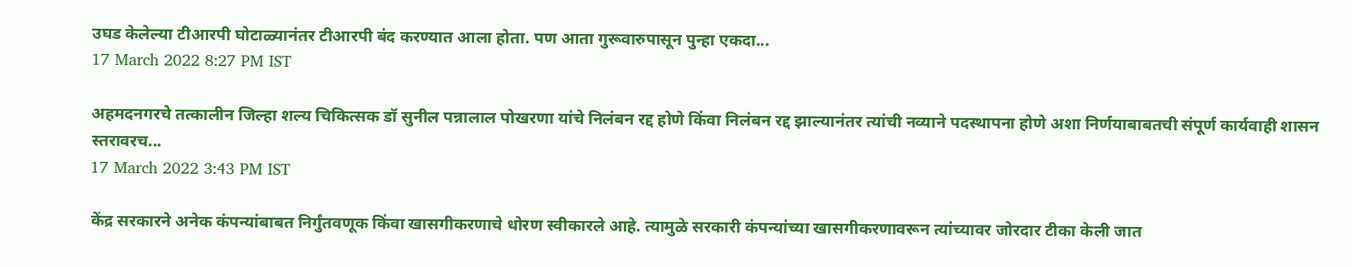उघड केलेल्या टीआरपी घोटाळ्यानंतर टीआरपी बंद करण्यात आला होता. पण आता गुरूवारुपासून पुन्हा एकदा...
17 March 2022 8:27 PM IST

अहमदनगरचे तत्कालीन जिल्हा शल्य चिकित्सक डॉ सुनील पन्नालाल पोखरणा यांचे निलंबन रद्द होणे किंवा निलंबन रद्द झाल्यानंतर त्यांची नव्याने पदस्थापना होणे अशा निर्णयाबाबतची संपूर्ण कार्यवाही शासन स्तरावरच...
17 March 2022 3:43 PM IST

केंद्र सरकारने अनेक कंपन्यांबाबत निर्गुंतवणूक किंवा खासगीकरणाचे धोरण स्वीकारले आहे. त्यामुळे सरकारी कंपन्यांच्या खासगीकरणावरून त्यांच्यावर जोरदार टीका केली जात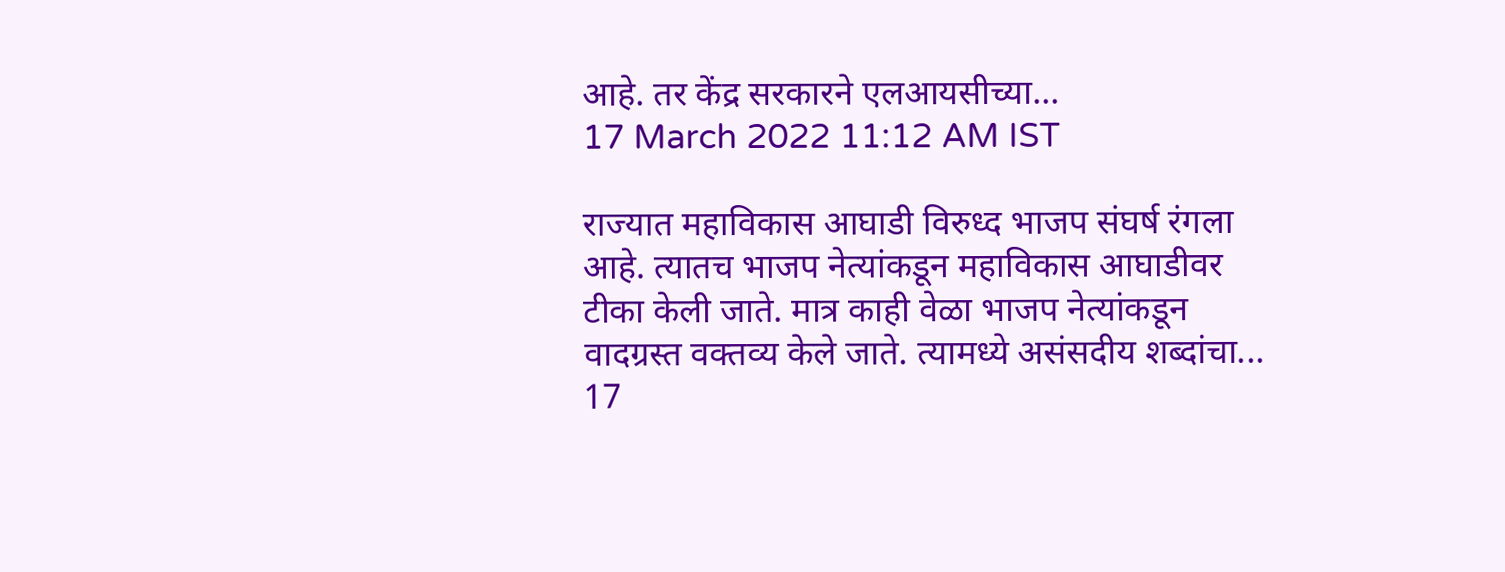आहे. तर केंद्र सरकारने एलआयसीच्या...
17 March 2022 11:12 AM IST

राज्यात महाविकास आघाडी विरुध्द भाजप संघर्ष रंगला आहे. त्यातच भाजप नेत्यांकडून महाविकास आघाडीवर टीका केली जाते. मात्र काही वेळा भाजप नेत्यांकडून वादग्रस्त वक्तव्य केले जाते. त्यामध्ये असंसदीय शब्दांचा...
17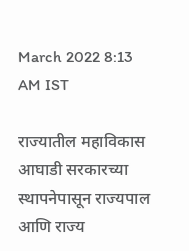March 2022 8:13 AM IST

राज्यातील महाविकास आघाडी सरकारच्या स्थापनेपासून राज्यपाल आणि राज्य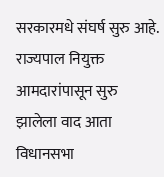सरकारमधे संघर्ष सुरु आहे. राज्यपाल नियुक्त आमदारांपासून सुरु झालेला वाद आता विधानसभा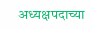अध्यक्षपदाच्या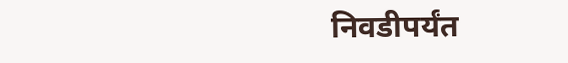निवडीपर्यंत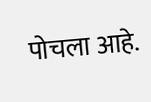पोचला आहे.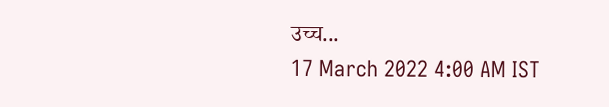उच्च...
17 March 2022 4:00 AM IST